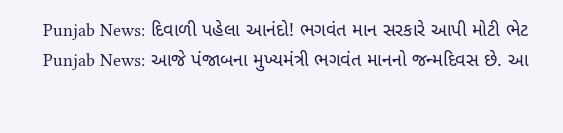Punjab News: દિવાળી પહેલા આનંદો! ભગવંત માન સરકારે આપી મોટી ભેટ
Punjab News: આજે પંજાબના મુખ્યમંત્રી ભગવંત માનનો જન્મદિવસ છે. આ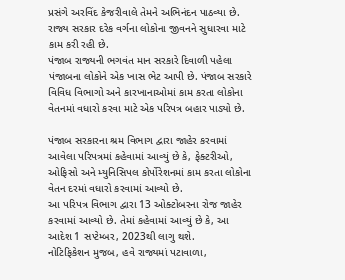પ્રસંગે અરવિંદ કેજરીવાલે તેમને અભિનંદન પાઠવ્યા છે. રાજ્ય સરકાર દરેક વર્ગના લોકોના જીવનને સુધારવા માટે કામ કરી રહી છે.
પંજાબ રાજ્યની ભગવંત માન સરકારે દિવાળી પહેલા પંજાબના લોકોને એક ખાસ ભેટ આપી છે. પંજાબ સરકારે વિવિધ વિભાગો અને કારખાનાઓમાં કામ કરતા લોકોના વેતનમાં વધારો કરવા માટે એક પરિપત્ર બહાર પાડ્યો છે.

પંજાબ સરકારના શ્રમ વિભાગ દ્વારા જાહેર કરવામાં આવેલા પરિપત્રમાં કહેવામાં આવ્યું છે કે, ફેક્ટરીઓ, ઓફિસો અને મ્યુનિસિપલ કોર્પોરેશનમાં કામ કરતા લોકોના વેતન દરમાં વધારો કરવામાં આવ્યો છે.
આ પરિપત્ર વિભાગ દ્વારા 13 ઓક્ટોબરના રોજ જાહેર કરવામાં આવ્યો છે. તેમાં કહેવામાં આવ્યું છે કે, આ આદેશ 1 સપ્ટેમ્બર, 2023થી લાગુ થશે.
નોટિફિકેશન મુજબ, હવે રાજ્યમાં પટાવાળા,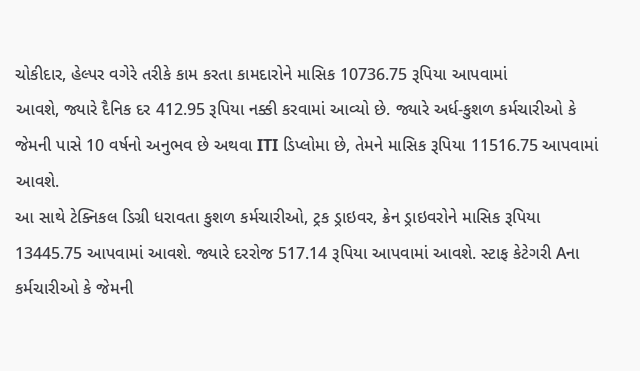ચોકીદાર, હેલ્પર વગેરે તરીકે કામ કરતા કામદારોને માસિક 10736.75 રૂપિયા આપવામાં
આવશે, જ્યારે દૈનિક દર 412.95 રૂપિયા નક્કી કરવામાં આવ્યો છે. જ્યારે અર્ધ-કુશળ કર્મચારીઓ કે જેમની પાસે 10 વર્ષનો અનુભવ છે અથવા ITI ડિપ્લોમા છે, તેમને માસિક રૂપિયા 11516.75 આપવામાં આવશે.
આ સાથે ટેક્નિકલ ડિગ્રી ધરાવતા કુશળ કર્મચારીઓ, ટ્રક ડ્રાઇવર, ક્રેન ડ્રાઇવરોને માસિક રૂપિયા 13445.75 આપવામાં આવશે. જ્યારે દરરોજ 517.14 રૂપિયા આપવામાં આવશે. સ્ટાફ કેટેગરી Aના કર્મચારીઓ કે જેમની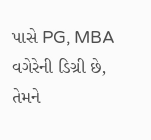પાસે PG, MBA વગેરેની ડિગ્રી છે, તેમને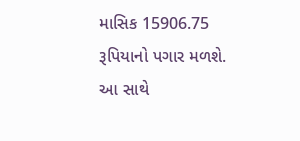માસિક 15906.75 રૂપિયાનો પગાર મળશે.
આ સાથે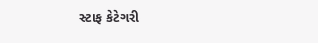સ્ટાફ કેટેગરી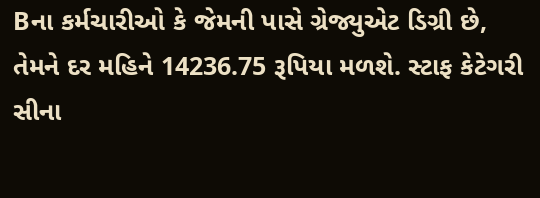Bના કર્મચારીઓ કે જેમની પાસે ગ્રેજ્યુએટ ડિગ્રી છે, તેમને દર મહિને 14236.75 રૂપિયા મળશે. સ્ટાફ કેટેગરી સીના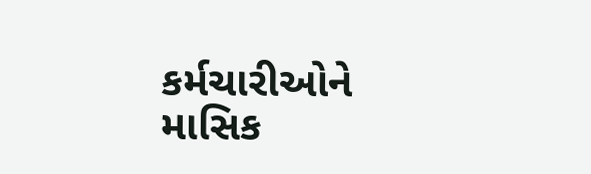કર્મચારીઓને માસિક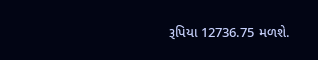રૂપિયા 12736.75 મળશે.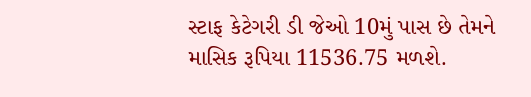સ્ટાફ કેટેગરી ડી જેઓ 10મું પાસ છે તેમને માસિક રૂપિયા 11536.75 મળશે.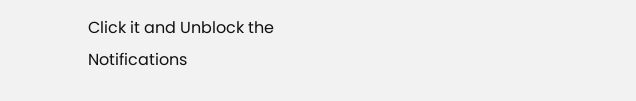Click it and Unblock the Notifications